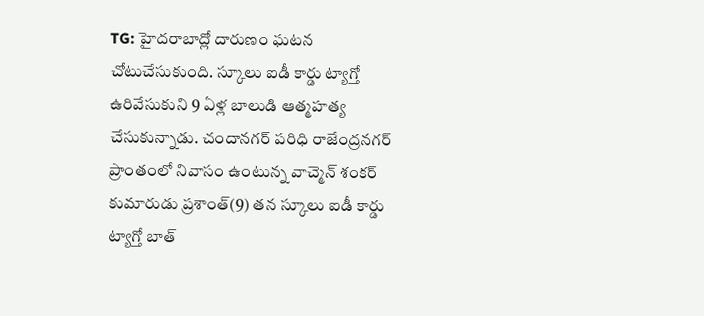TG: హైదరాబాద్లో దారుణం ఘటన చోటుచేసుకుంది. స్కూలు ఐడీ కార్డు ట్యాగ్తో ఉరివేసుకుని 9 ఏళ్ల బాలుడి ఆత్మహత్య చేసుకున్నాడు. చందానగర్ పరిధి రాజేంద్రనగర్ ప్రాంతంలో నివాసం ఉంటున్న వాచ్మెన్ శంకర్ కుమారుడు ప్రశాంత్(9) తన స్కూలు ఐడీ కార్డు ట్యాగ్తో బాత్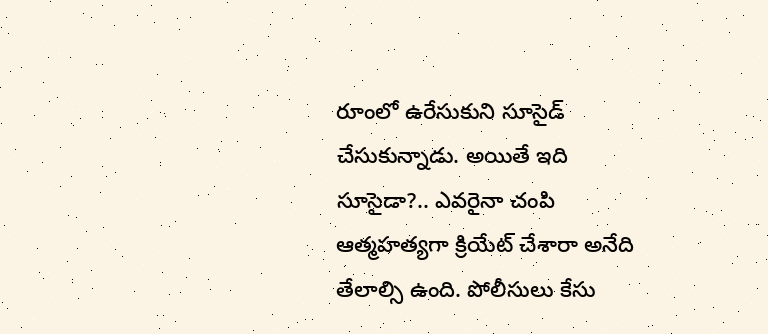రూంలో ఉరేసుకుని సూసైడ్ చేసుకున్నాడు. అయితే ఇది సూసైడా?.. ఎవరైనా చంపి ఆత్మహత్యగా క్రియేట్ చేశారా అనేది తేలాల్సి ఉంది. పోలీసులు కేసు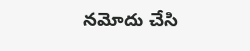నమోదు చేసి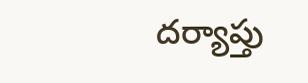దర్యాప్తు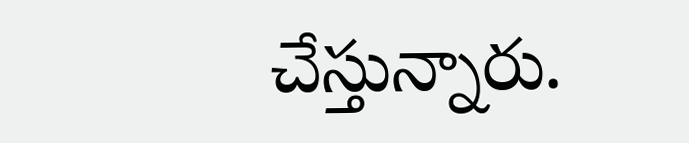చేస్తున్నారు.